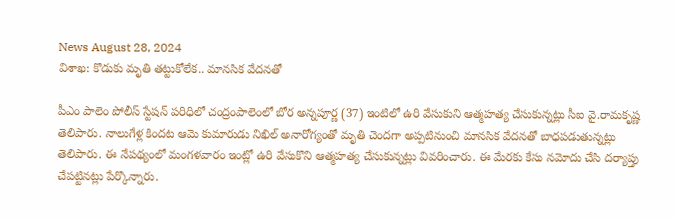News August 28, 2024
విశాఖ: కొడుకు మృతి తట్టుకోలేక.. మానసిక వేదనతో

పీఎం పాలెం పోలీస్ స్టేషన్ పరిధిలో చంద్రంపాలెంలో బోర అన్నపూర్ణ (37) ఇంటిలో ఉరి వేసుకుని ఆత్మహత్య చేసుకున్నట్లు సీఐ వై.రామకృష్ణ తెలిపారు. నాలుగేళ్ల కిందట ఆమె కుమారుడు నిఖిల్ అనారోగ్యంతో మృతి చెందగా అప్పటినుంచి మానసిక వేదనతో బాధపడుతున్నట్లు తెలిపారు. ఈ నేపథ్యంలో మంగళవారం ఇంట్లో ఉరి వేసుకొని ఆత్మహత్య చేసుకున్నట్లు వివరించారు. ఈ మేరకు కేసు నమోదు చేసి దర్యాప్తు చేపట్టినట్లు పేర్కొన్నారు.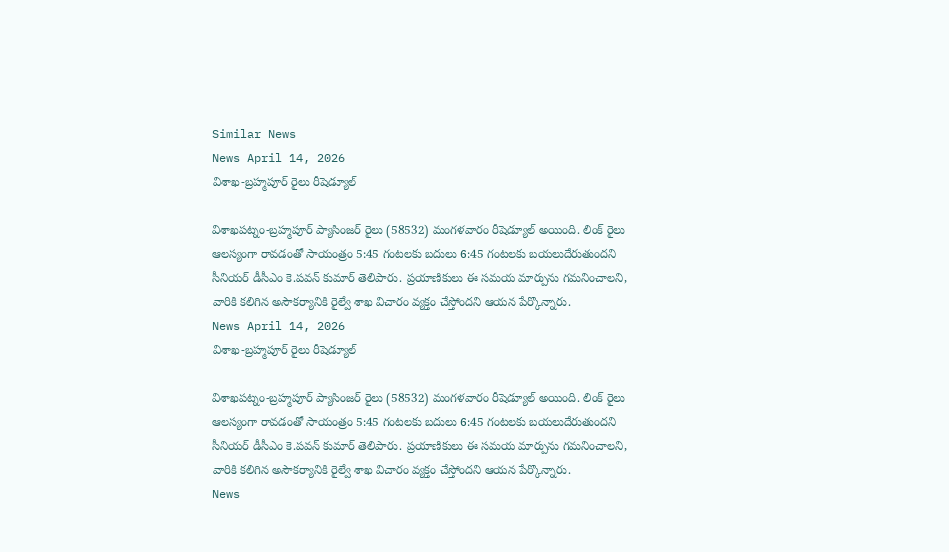Similar News
News April 14, 2026
విశాఖ-బ్రహ్మపూర్ రైలు రీషెడ్యూల్

విశాఖపట్నం-బ్రహ్మపూర్ ప్యాసింజర్ రైలు (58532) మంగళవారం రీషెడ్యూల్ అయింది. లింక్ రైలు ఆలస్యంగా రావడంతో సాయంత్రం 5:45 గంటలకు బదులు 6:45 గంటలకు బయలుదేరుతుందని సీనియర్ డీసీఎం కె.పవన్ కుమార్ తెలిపారు. ప్రయాణికులు ఈ సమయ మార్పును గమనించాలని, వారికి కలిగిన అసౌకర్యానికి రైల్వే శాఖ విచారం వ్యక్తం చేస్తోందని ఆయన పేర్కొన్నారు.
News April 14, 2026
విశాఖ-బ్రహ్మపూర్ రైలు రీషెడ్యూల్

విశాఖపట్నం-బ్రహ్మపూర్ ప్యాసింజర్ రైలు (58532) మంగళవారం రీషెడ్యూల్ అయింది. లింక్ రైలు ఆలస్యంగా రావడంతో సాయంత్రం 5:45 గంటలకు బదులు 6:45 గంటలకు బయలుదేరుతుందని సీనియర్ డీసీఎం కె.పవన్ కుమార్ తెలిపారు. ప్రయాణికులు ఈ సమయ మార్పును గమనించాలని, వారికి కలిగిన అసౌకర్యానికి రైల్వే శాఖ విచారం వ్యక్తం చేస్తోందని ఆయన పేర్కొన్నారు.
News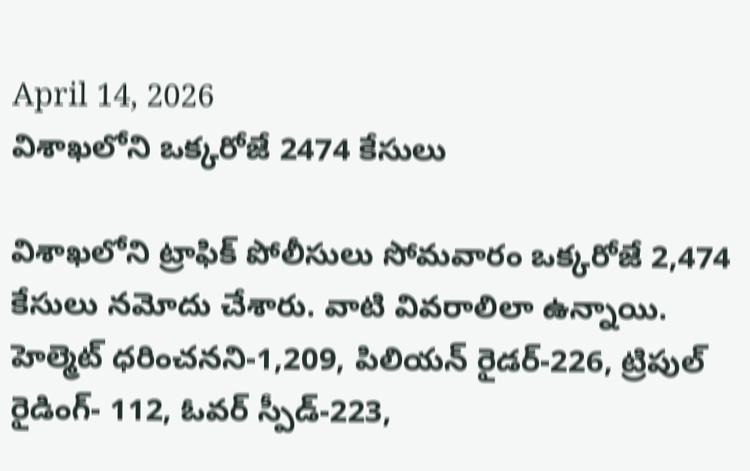April 14, 2026
విశాఖలోని ఒక్కరోజే 2474 కేసులు

విశాఖలోని ట్రాఫిక్ పోలీసులు సోమవారం ఒక్కరోజే 2,474 కేసులు నమోదు చేశారు. వాటి వివరాలిలా ఉన్నాయి. హెల్మెట్ ధరించనని-1,209, పిలియన్ రైడర్-226, ట్రిపుల్ రైడింగ్- 112, ఓవర్ స్పీడ్-223,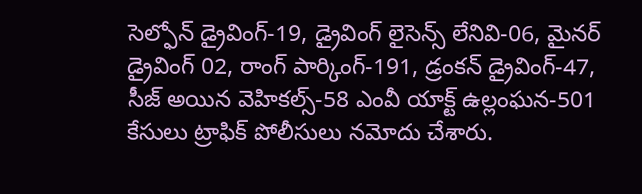సెల్ఫోన్ డ్రైవింగ్-19, డ్రైవింగ్ లైసెన్స్ లేనివి-06, మైనర్ డ్రైవింగ్ 02, రాంగ్ పార్కింగ్-191, డ్రంకన్ డ్రైవింగ్-47, సీజ్ అయిన వెహికల్స్-58 ఎంవీ యాక్ట్ ఉల్లంఘన-501 కేసులు ట్రాఫిక్ పోలీసులు నమోదు చేశారు.